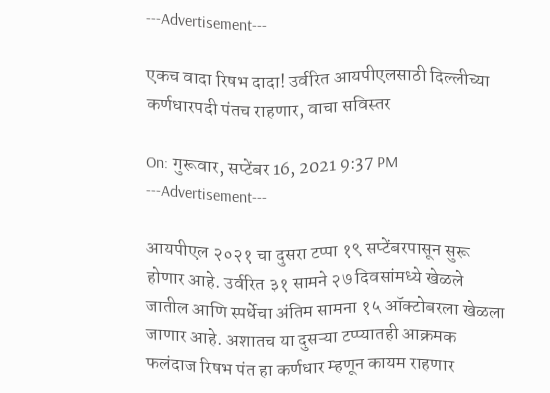---Advertisement---

एकच वादा रिषभ दादा! उर्वरित आयपीएलसाठी दिल्लीच्या कर्णधारपदी पंतच राहणार, वाचा सविस्तर

On: गुरूवार, सप्टेंबर 16, 2021 9:37 PM
---Advertisement---

आयपीएल २०२१ चा दुसरा टप्पा १९ सप्टेंबरपासून सुरू होणार आहे. उर्वरित ३१ सामने २७ दिवसांमध्ये खेळले जातील आणि स्पर्धेचा अंतिम सामना १५ ऑक्टोबरला खेळला जाणार आहे. अशातच या दुसऱ्या टप्प्यातही आक्रमक फलंदाज रिषभ पंत हा कर्णधार म्हणून कायम राहणार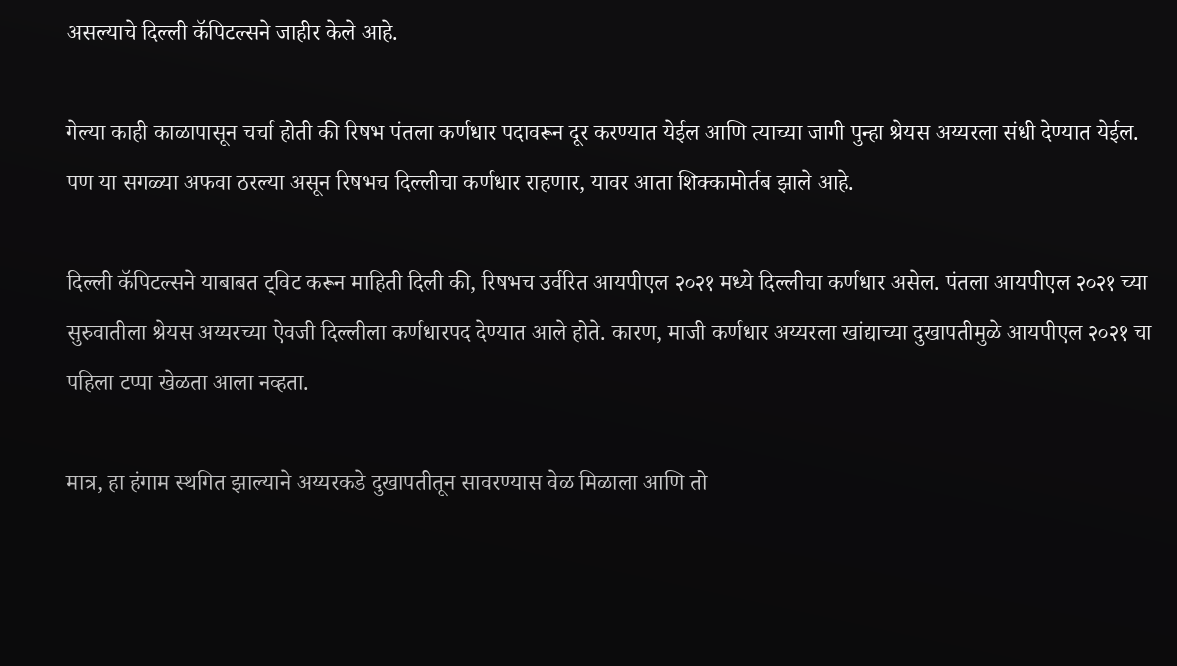असल्याचे दिल्ली कॅपिटल्सने जाहीर केले आहे.

गेल्या काही काळापासून चर्चा होती की रिषभ पंतला कर्णधार पदावरून दूर करण्यात येईल आणि त्याच्या जागी पुन्हा श्रेयस अय्यरला संधी देण्यात येईल. पण या सगळ्या अफवा ठरल्या असून रिषभच दिल्लीचा कर्णधार राहणार, यावर आता शिक्कामोर्तब झाले आहे.

दिल्ली कॅपिटल्सने याबाबत ट्विट करून माहिती दिली की, रिषभच उर्वरित आयपीएल २०२१ मध्ये दिल्लीचा कर्णधार असेल. पंतला आयपीएल २०२१ च्या सुरुवातीला श्रेयस अय्यरच्या ऐवजी दिल्लीला कर्णधारपद देण्यात आले होते. कारण, माजी कर्णधार अय्यरला खांद्याच्या दुखापतीमुळे आयपीएल २०२१ चा पहिला टप्पा खेळता आला नव्हता.

मात्र, हा हंगाम स्थगित झाल्याने अय्यरकडे दुखापतीतून सावरण्यास वेळ मिळाला आणि तो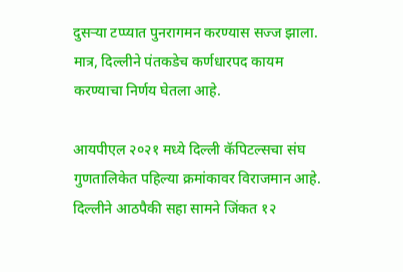दुसऱ्या टप्प्यात पुनरागमन करण्यास सज्ज झाला. मात्र, दिल्लीने पंतकडेच कर्णधारपद कायम करण्याचा निर्णय घेतला आहे.

आयपीएल २०२१ मध्ये दिल्ली कॅपिटल्सचा संघ गुणतालिकेत पहिल्या क्रमांकावर विराजमान आहे. दिल्लीने आठपैकी सहा सामने जिंकत १२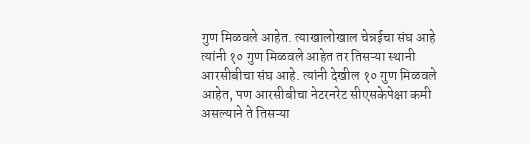गुण मिळवले आहेत. त्याखालोखाल चेन्नईचा संघ आहे त्यांनी १० गुण मिळवले आहेत तर तिसऱ्या स्थानी आरसीबीचा संघ आहे. त्यांनी देखील १० गुण मिळवले आहेत, पण आरसीबीचा नेटरनरेट सीएसकेपेक्षा कमी असल्याने ते तिसऱ्या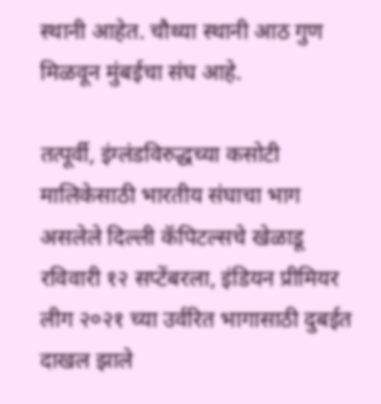स्थानी आहेत. चौथ्या स्थानी आठ गुण मिळवून मुंबईचा संघ आहे.

तत्पूर्वी, इंग्लंडविरुद्धच्या कसोटी मालिकेसाठी भारतीय संघाचा भाग असलेले दिल्ली कॅपिटल्सचे खेळाडू रविवारी १२ सप्टेंबरला, इंडियन प्रीमियर लीग २०२१ च्या उर्वरित भागासाठी दुबईत दाखल झाले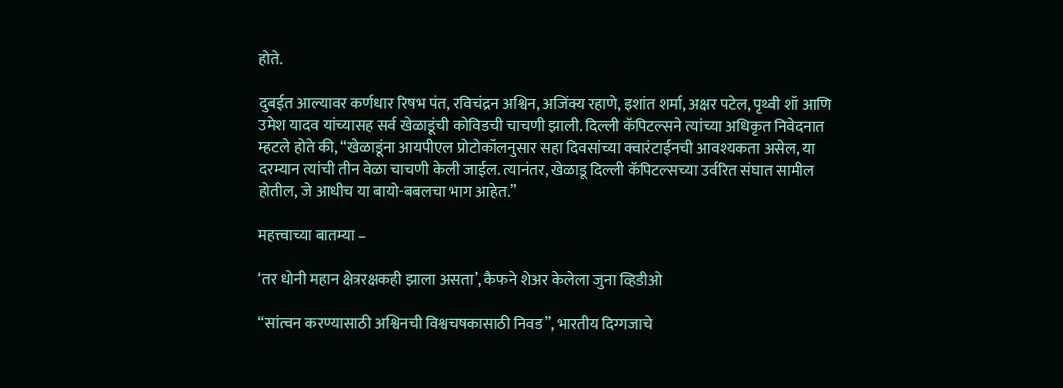होते.

दुबईत आल्यावर कर्णधार रिषभ पंत, रविचंद्रन अश्विन, अजिंक्य रहाणे, इशांत शर्मा, अक्षर पटेल, पृथ्वी शॉ आणि उमेश यादव यांच्यासह सर्व खेळाडूंची कोविडची चाचणी झाली. दिल्ली कॅपिटल्सने त्यांच्या अधिकृत निवेदनात म्हटले होते की, “खेळाडूंना आयपीएल प्रोटोकॉलनुसार सहा दिवसांच्या क्वारंटाईनची आवश्यकता असेल, या दरम्यान त्यांची तीन वेळा चाचणी केली जाईल. त्यानंतर, खेळाडू दिल्ली कॅपिटल्सच्या उर्वरित संघात सामील होतील, जे आधीच या बायो-बबलचा भाग आहेत.”

महत्त्वाच्या बातम्या –

‘तर धोनी महान क्षेत्ररक्षकही झाला असता’, कैफने शेअर केलेला जुना व्हिडीओ

“सांत्वन करण्यासाठी अश्विनची विश्वचषकासाठी निवड”, भारतीय दिग्गजाचे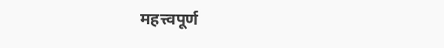महत्त्वपूर्ण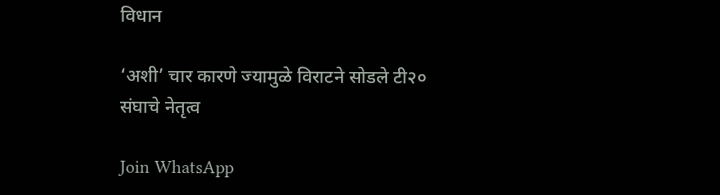विधान

‘अशी’ चार कारणे ज्यामुळे विराटने सोडले टी२० संघाचे नेतृत्व

Join WhatsApp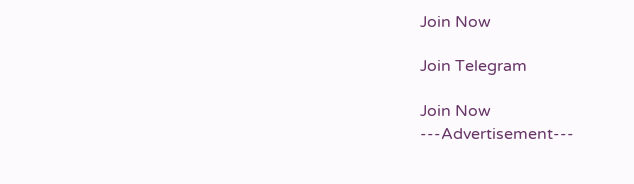Join Now

Join Telegram

Join Now
---Advertisement---